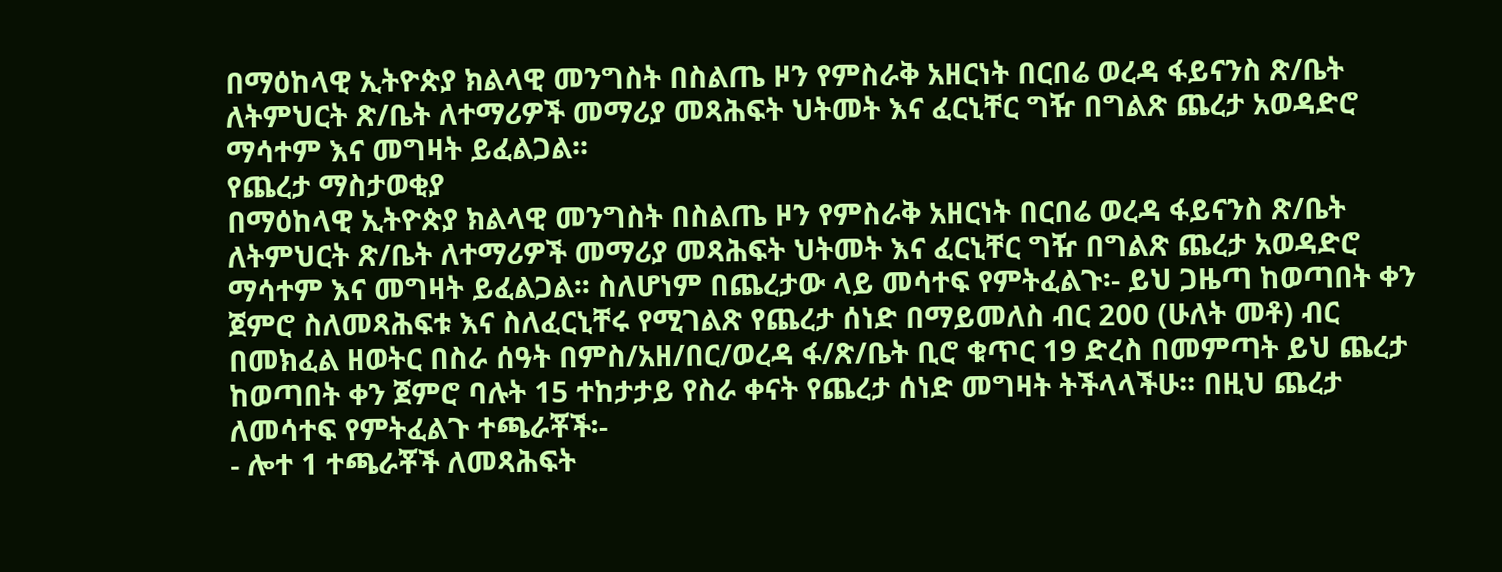በማዕከላዊ ኢትዮጵያ ክልላዊ መንግስት በስልጤ ዞን የምስራቅ አዘርነት በርበሬ ወረዳ ፋይናንስ ጽ/ቤት ለትምህርት ጽ/ቤት ለተማሪዎች መማሪያ መጻሕፍት ህትመት እና ፈርኒቸር ግዥ በግልጽ ጨረታ አወዳድሮ ማሳተም እና መግዛት ይፈልጋል፡፡
የጨረታ ማስታወቂያ
በማዕከላዊ ኢትዮጵያ ክልላዊ መንግስት በስልጤ ዞን የምስራቅ አዘርነት በርበሬ ወረዳ ፋይናንስ ጽ/ቤት ለትምህርት ጽ/ቤት ለተማሪዎች መማሪያ መጻሕፍት ህትመት እና ፈርኒቸር ግዥ በግልጽ ጨረታ አወዳድሮ ማሳተም እና መግዛት ይፈልጋል፡፡ ስለሆነም በጨረታው ላይ መሳተፍ የምትፈልጉ፡- ይህ ጋዜጣ ከወጣበት ቀን ጀምሮ ስለመጻሕፍቱ እና ስለፈርኒቸሩ የሚገልጽ የጨረታ ሰነድ በማይመለስ ብር 200 (ሁለት መቶ) ብር በመክፈል ዘወትር በስራ ሰዓት በምስ/አዘ/በር/ወረዳ ፋ/ጽ/ቤት ቢሮ ቁጥር 19 ድረስ በመምጣት ይህ ጨረታ ከወጣበት ቀን ጀምሮ ባሉት 15 ተከታታይ የስራ ቀናት የጨረታ ሰነድ መግዛት ትችላላችሁ፡፡ በዚህ ጨረታ ለመሳተፍ የምትፈልጉ ተጫራቾች፡-
- ሎተ 1 ተጫራቾች ለመጻሕፍት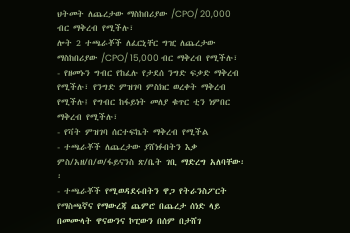ህትመት ለጨረታው ማስከበሪያው /CPO/ 20,000 ብር ማቅረብ የሚችሉ፣
ሎት 2 ተጫራቾች ለፈርኒቸር ግዢ ለጨረታው ማስከበሪያው /CPO/ 15,000 ብር ማቅረብ የሚችሉ፣
- የዘመኑን ግብር የከፈሉ የታደሰ ንግድ ፍቃድ ማቅረብ የሚችሉ፣ የንግድ ምዝገባ ምስክር ወረቀት ማቅረብ የሚችሉ፤ የግብር ከፋይነት መለያ ቁጥር ቲን ነምበር ማቅረብ የሚችሉ፣
- የቫት ምዝገባ ሰርተፍኬት ማቅረብ የሚችል
- ተጫራቾች ለጨረታው ያሸነፉበትን እቃ ምስ/አዘ/በ/ወ/ፋይናንስ ጽ/ቤት ገቢ ማድረግ አለባቸው፡፡
- ተጫራቾች የሚወዳደሩበትን ዋጋ የትራንስፖርት የማስጫኛና የማውረጃ ጨምሮ በጨረታ ሰነድ ላይ በመሙላት ዋናውንና ኮፒውን በሰም በታሸገ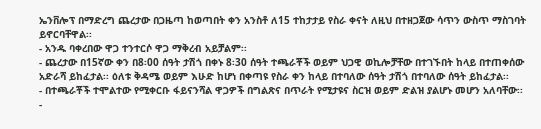ኤንቨሎፕ በማድረግ ጨረታው በጋዜጣ ከወጣበት ቀን አንስቶ ለ15 ተከታታይ የስራ ቀናት ለዚህ በተዘጋጀው ሳጥን ውስጥ ማስገባት ይኖርባቸዋል፡፡
- አንዱ ባቀረበው ዋጋ ተንተርሶ ዋጋ ማቅረብ አይቻልም፡፡
- ጨረታው በ15ኛው ቀን በ8፡00 ሰዓት ታሽጎ በቀኑ 8፡30 ሰዓት ተጫራቾች ወይም ህጋዊ ወኪሎቻቸው በተገኙበት ከላይ በተጠቀሰው አድራሻ ይከፈታል፡፡ ዕለቱ ቅዳሜ ወይም እሁድ ከሆነ በቀጣዩ የስራ ቀን ከላይ በተባለው ሰዓት ታሽጎ በተባለው ሰዓት ይከፈታል፡፡
- በተጫራቾች ተሞልተው የሚቀርቡ ፋይናንሻል ዋጋዎች በግልጽና በጥራት የሚታዩና ስርዝ ወይም ድልዝ ያልሆኑ መሆን አለባቸው፡፡
-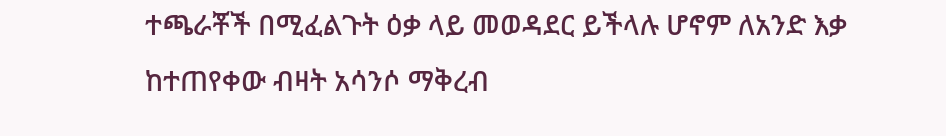ተጫራቾች በሚፈልጉት ዕቃ ላይ መወዳደር ይችላሉ ሆኖም ለአንድ እቃ ከተጠየቀው ብዛት አሳንሶ ማቅረብ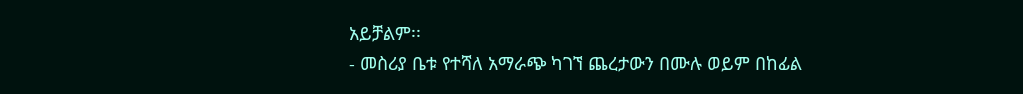አይቻልም፡፡
- መስሪያ ቤቱ የተሻለ አማራጭ ካገኘ ጨረታውን በሙሉ ወይም በከፊል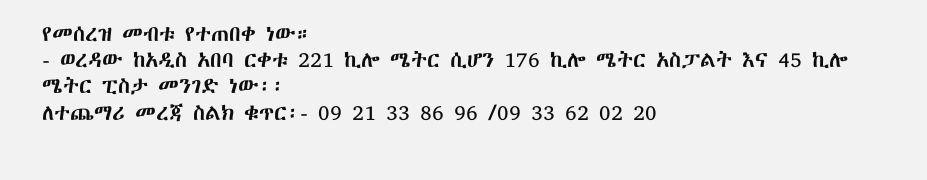የመሰረዝ መብቱ የተጠበቀ ነው።
- ወረዳው ከአዲስ አበባ ርቀቱ 221 ኪሎ ሜትር ሲሆን 176 ኪሎ ሜትር አስፓልት እና 45 ኪሎ ሜትር ፒስታ መንገድ ነው፡፡
ለተጨማሪ መረጃ ስልክ ቁጥር፡- 09 21 33 86 96 /09 33 62 02 20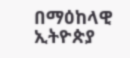በማዕከላዊ ኢትዮጵያ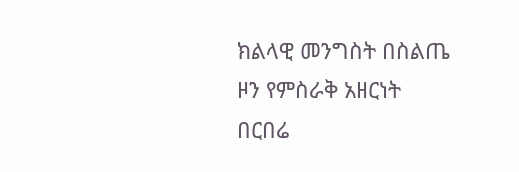ክልላዊ መንግስት በስልጤ ዞን የምስራቅ አዘርነት በርበሬ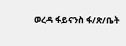ወረዳ ፋይናንስ ፋ/ጽ/ቤት